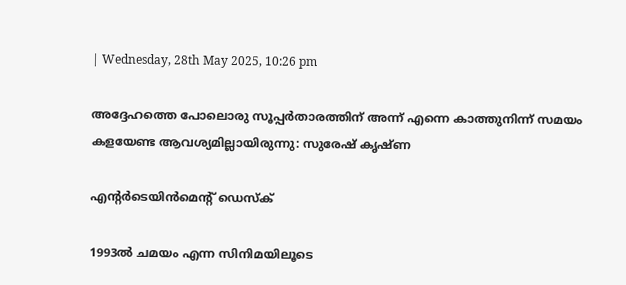| Wednesday, 28th May 2025, 10:26 pm

അദ്ദേഹത്തെ പോലൊരു സൂപ്പര്‍താരത്തിന് അന്ന് എന്നെ കാത്തുനിന്ന് സമയം കളയേണ്ട ആവശ്യമില്ലായിരുന്നു: സുരേഷ് കൃഷ്ണ

എന്റര്‍ടെയിന്‍മെന്റ് ഡെസ്‌ക്

1993ല്‍ ചമയം എന്ന സിനിമയിലൂടെ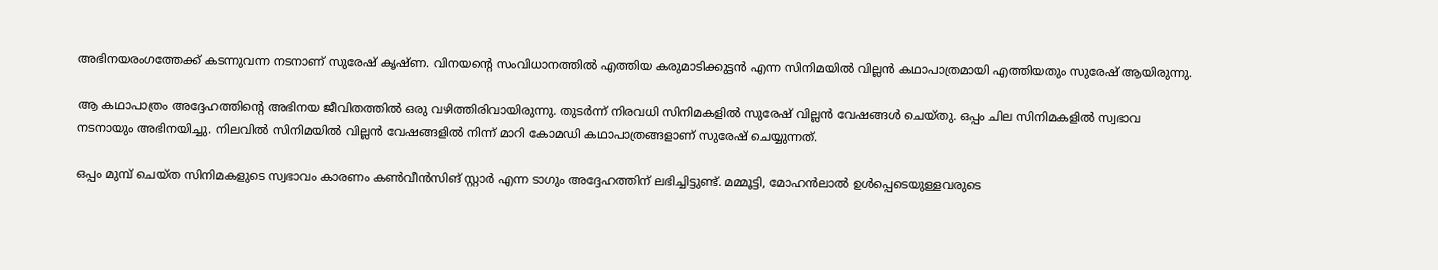അഭിനയരംഗത്തേക്ക് കടന്നുവന്ന നടനാണ് സുരേഷ് കൃഷ്ണ. വിനയന്റെ സംവിധാനത്തില്‍ എത്തിയ കരുമാടിക്കുട്ടന്‍ എന്ന സിനിമയില്‍ വില്ലന്‍ കഥാപാത്രമായി എത്തിയതും സുരേഷ് ആയിരുന്നു.

ആ കഥാപാത്രം അദ്ദേഹത്തിന്റെ അഭിനയ ജീവിതത്തില്‍ ഒരു വഴിത്തിരിവായിരുന്നു. തുടര്‍ന്ന് നിരവധി സിനിമകളില്‍ സുരേഷ് വില്ലന്‍ വേഷങ്ങള്‍ ചെയ്തു. ഒപ്പം ചില സിനിമകളില്‍ സ്വഭാവ നടനായും അഭിനയിച്ചു. നിലവില്‍ സിനിമയില്‍ വില്ലന്‍ വേഷങ്ങളില്‍ നിന്ന് മാറി കോമഡി കഥാപാത്രങ്ങളാണ് സുരേഷ് ചെയ്യുന്നത്.

ഒപ്പം മുമ്പ് ചെയ്ത സിനിമകളുടെ സ്വഭാവം കാരണം കണ്‍വീന്‍സിങ് സ്റ്റാര്‍ എന്ന ടാഗും അദ്ദേഹത്തിന് ലഭിച്ചിട്ടുണ്ട്. മമ്മൂട്ടി, മോഹന്‍ലാല്‍ ഉള്‍പ്പെടെയുള്ളവരുടെ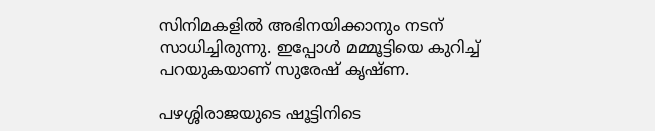സിനിമകളില്‍ അഭിനയിക്കാനും നടന് സാധിച്ചിരുന്നു. ഇപ്പോള്‍ മമ്മൂട്ടിയെ കുറിച്ച് പറയുകയാണ് സുരേഷ് കൃഷ്ണ.

പഴശ്ശിരാജയുടെ ഷൂട്ടിനിടെ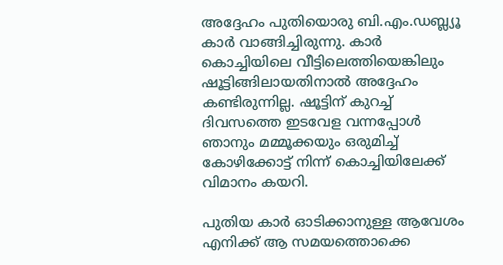അദ്ദേഹം പുതിയൊരു ബി.എം.ഡബ്ല്യൂ കാര്‍ വാങ്ങിച്ചിരുന്നു. കാര്‍ കൊച്ചിയിലെ വീട്ടിലെത്തിയെങ്കിലും ഷൂട്ടിങ്ങിലായതിനാല്‍ അദ്ദേഹം കണ്ടിരുന്നില്ല. ഷൂട്ടിന് കുറച്ച് ദിവസത്തെ ഇടവേള വന്നപ്പോള്‍ ഞാനും മമ്മൂക്കയും ഒരുമിച്ച് കോഴിക്കോട്ട് നിന്ന് കൊച്ചിയിലേക്ക് വിമാനം കയറി.

പുതിയ കാര്‍ ഓടിക്കാനുള്ള ആവേശം എനിക്ക് ആ സമയത്തൊക്കെ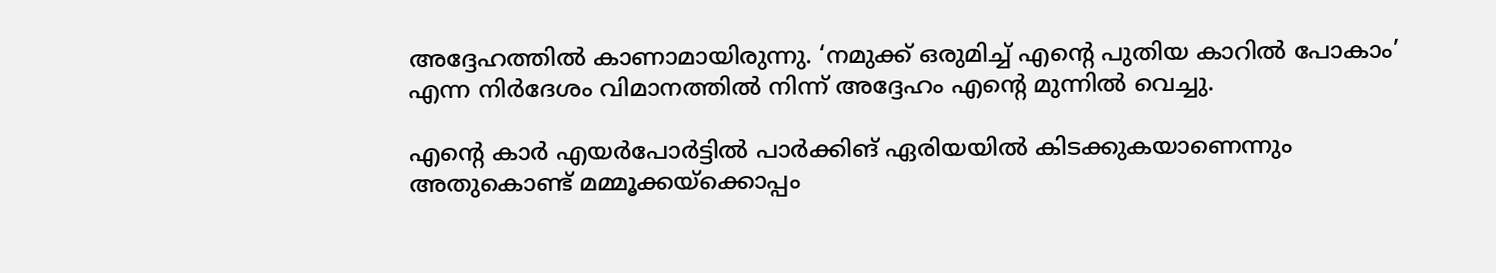അദ്ദേഹത്തില്‍ കാണാമായിരുന്നു. ‘നമുക്ക് ഒരുമിച്ച് എന്റെ പുതിയ കാറില്‍ പോകാം’ എന്ന നിര്‍ദേശം വിമാനത്തില്‍ നിന്ന് അദ്ദേഹം എന്റെ മുന്നില്‍ വെച്ചു.

എന്റെ കാര്‍ എയര്‍പോര്‍ട്ടില്‍ പാര്‍ക്കിങ് ഏരിയയില്‍ കിടക്കുകയാണെന്നും അതുകൊണ്ട് മമ്മൂക്കയ്‌ക്കൊപ്പം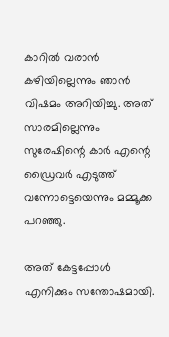കാറില്‍ വരാന്‍ കഴിയില്ലെന്നും ഞാന്‍ വിഷമം അറിയിച്ചു. അത് സാരമില്ലെന്നും സുരേഷിന്റെ കാര്‍ എന്റെ ഡ്രൈവര്‍ എടുത്ത് വന്നോട്ടെയെന്നും മമ്മൂക്ക പറഞ്ഞു.

അത് കേട്ടപ്പോള്‍ എനിക്കും സന്തോഷമായി.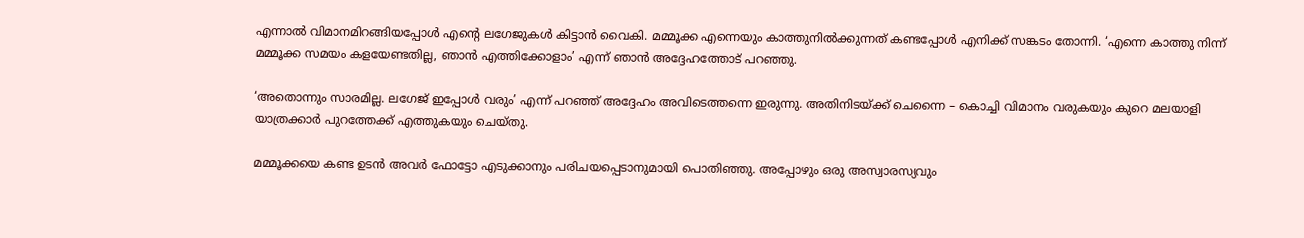എന്നാല്‍ വിമാനമിറങ്ങിയപ്പോള്‍ എന്റെ ലഗേജുകള്‍ കിട്ടാന്‍ വൈകി. മമ്മൂക്ക എന്നെയും കാത്തുനില്‍ക്കുന്നത് കണ്ടപ്പോള്‍ എനിക്ക് സങ്കടം തോന്നി. ‘എന്നെ കാത്തു നിന്ന് മമ്മൂക്ക സമയം കളയേണ്ടതില്ല, ഞാന്‍ എത്തിക്കോളാം’ എന്ന് ഞാന്‍ അദ്ദേഹത്തോട് പറഞ്ഞു.

‘അതൊന്നും സാരമില്ല. ലഗേജ് ഇപ്പോള്‍ വരും’ എന്ന് പറഞ്ഞ് അദ്ദേഹം അവിടെത്തന്നെ ഇരുന്നു. അതിനിടയ്ക്ക് ചെന്നൈ – കൊച്ചി വിമാനം വരുകയും കുറെ മലയാളി യാത്രക്കാര്‍ പുറത്തേക്ക് എത്തുകയും ചെയ്തു.

മമ്മൂക്കയെ കണ്ട ഉടന്‍ അവര്‍ ഫോട്ടോ എടുക്കാനും പരിചയപ്പെടാനുമായി പൊതിഞ്ഞു. അപ്പോഴും ഒരു അസ്വാരസ്യവും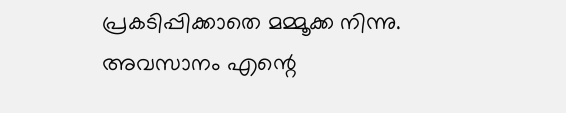പ്രകടിപ്പിക്കാതെ മമ്മൂക്ക നിന്നു. അവസാനം എന്റെ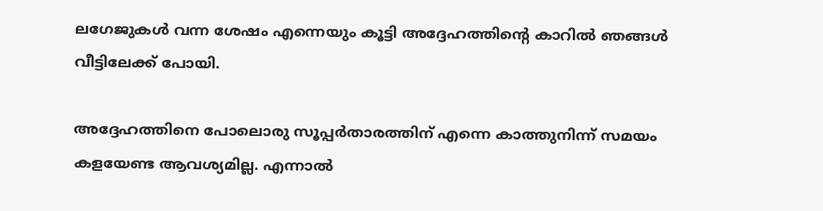ലഗേജുകള്‍ വന്ന ശേഷം എന്നെയും കൂട്ടി അദ്ദേഹത്തിന്റെ കാറില്‍ ഞങ്ങള്‍ വീട്ടിലേക്ക് പോയി.

അദ്ദേഹത്തിനെ പോലൊരു സൂപ്പര്‍താരത്തിന് എന്നെ കാത്തുനിന്ന് സമയം കളയേണ്ട ആവശ്യമില്ല. എന്നാല്‍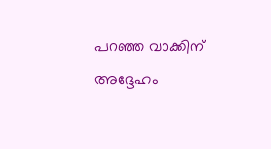പറഞ്ഞ വാക്കിന് അദ്ദേഹം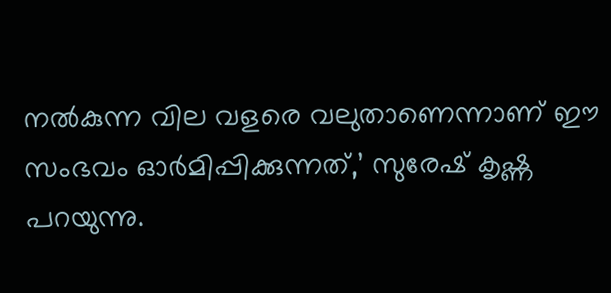നല്‍കുന്ന വില വളരെ വലുതാണെന്നാണ് ഈ സംഭവം ഓര്‍മിപ്പിക്കുന്നത്,’ സുരേഷ് കൃഷ്ണ പറയുന്നു.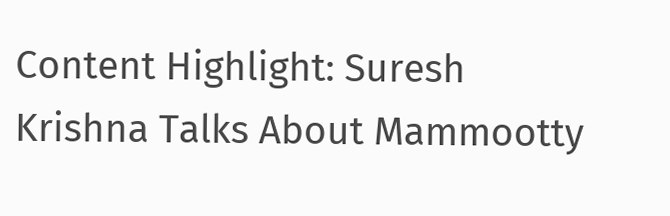Content Highlight: Suresh Krishna Talks About Mammootty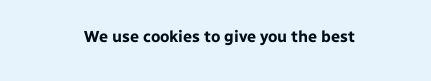We use cookies to give you the best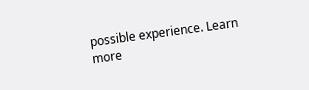possible experience. Learn more